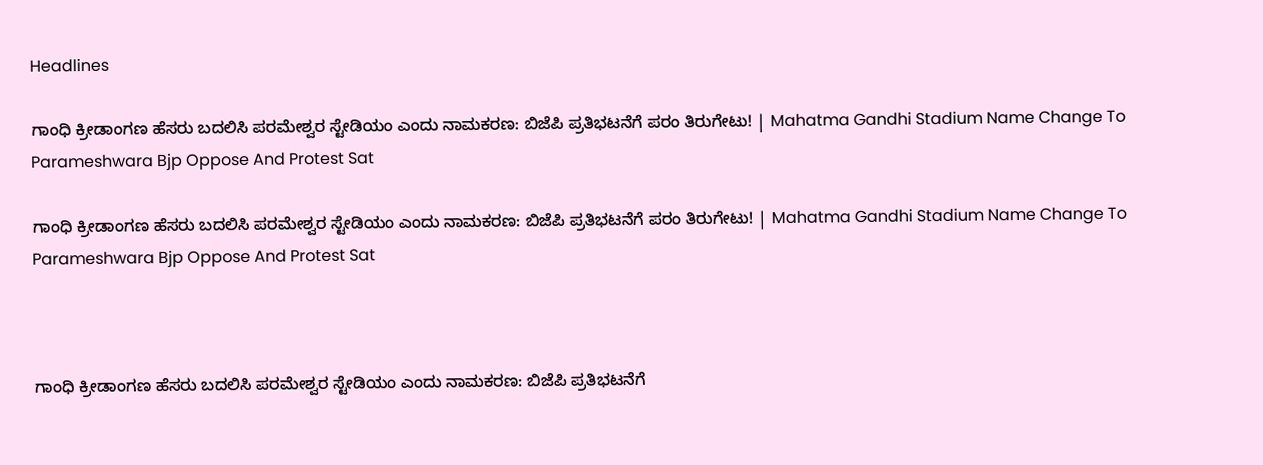Headlines

ಗಾಂಧಿ ಕ್ರೀಡಾಂಗಣ ಹೆಸರು ಬದಲಿಸಿ ಪರಮೇಶ್ವರ ಸ್ಟೇಡಿಯಂ ಎಂದು ನಾಮಕರಣ: ಬಿಜೆಪಿ ಪ್ರತಿಭಟನೆಗೆ ಪರಂ ತಿರುಗೇಟು! | Mahatma Gandhi Stadium Name Change To Parameshwara Bjp Oppose And Protest Sat

ಗಾಂಧಿ ಕ್ರೀಡಾಂಗಣ ಹೆಸರು ಬದಲಿಸಿ ಪರಮೇಶ್ವರ ಸ್ಟೇಡಿಯಂ ಎಂದು ನಾಮಕರಣ: ಬಿಜೆಪಿ ಪ್ರತಿಭಟನೆಗೆ ಪರಂ ತಿರುಗೇಟು! | Mahatma Gandhi Stadium Name Change To Parameshwara Bjp Oppose And Protest Sat



ಗಾಂಧಿ ಕ್ರೀಡಾಂಗಣ ಹೆಸರು ಬದಲಿಸಿ ಪರಮೇಶ್ವರ ಸ್ಟೇಡಿಯಂ ಎಂದು ನಾಮಕರಣ: ಬಿಜೆಪಿ ಪ್ರತಿಭಟನೆಗೆ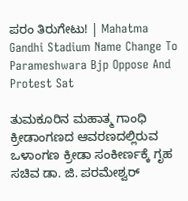ಪರಂ ತಿರುಗೇಟು! | Mahatma Gandhi Stadium Name Change To Parameshwara Bjp Oppose And Protest Sat

ತುಮಕೂರಿನ ಮಹಾತ್ಮ ಗಾಂಧಿ ಕ್ರೀಡಾಂಗಣದ ಆವರಣದಲ್ಲಿರುವ ಒಳಾಂಗಣ ಕ್ರೀಡಾ ಸಂಕೀರ್ಣಕ್ಕೆ ಗೃಹ ಸಚಿವ ಡಾ. ಜಿ. ಪರಮೇಶ್ವರ್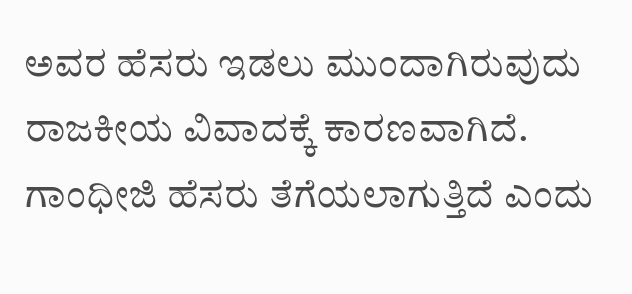ಅವರ ಹೆಸರು ಇಡಲು ಮುಂದಾಗಿರುವುದು ರಾಜಕೀಯ ವಿವಾದಕ್ಕೆ ಕಾರಣವಾಗಿದೆ. ಗಾಂಧೀಜಿ ಹೆಸರು ತೆಗೆಯಲಾಗುತ್ತಿದೆ ಎಂದು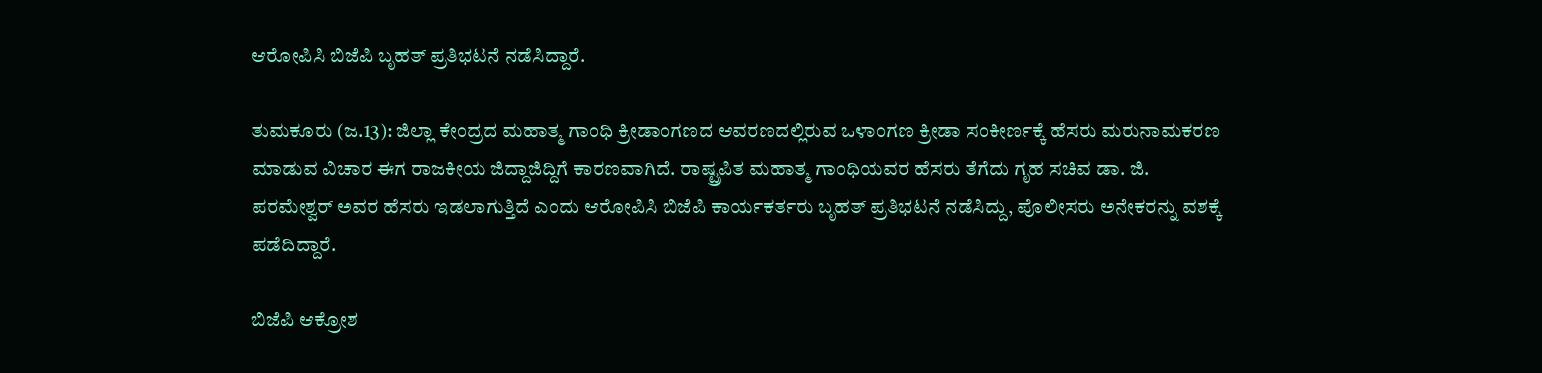ಆರೋಪಿಸಿ ಬಿಜೆಪಿ ಬೃಹತ್ ಪ್ರತಿಭಟನೆ ನಡೆಸಿದ್ದಾರೆ.

ತುಮಕೂರು (ಜ.13): ಜಿಲ್ಲಾ ಕೇಂದ್ರದ ಮಹಾತ್ಮ ಗಾಂಧಿ ಕ್ರೀಡಾಂಗಣದ ಆವರಣದಲ್ಲಿರುವ ಒಳಾಂಗಣ ಕ್ರೀಡಾ ಸಂಕೀರ್ಣಕ್ಕೆ ಹೆಸರು ಮರುನಾಮಕರಣ ಮಾಡುವ ವಿಚಾರ ಈಗ ರಾಜಕೀಯ ಜಿದ್ದಾಜಿದ್ದಿಗೆ ಕಾರಣವಾಗಿದೆ. ರಾಷ್ಟ್ರಪಿತ ಮಹಾತ್ಮ ಗಾಂಧಿಯವರ ಹೆಸರು ತೆಗೆದು ಗೃಹ ಸಚಿವ ಡಾ. ಜಿ. ಪರಮೇಶ್ವರ್ ಅವರ ಹೆಸರು ಇಡಲಾಗುತ್ತಿದೆ ಎಂದು ಆರೋಪಿಸಿ ಬಿಜೆಪಿ ಕಾರ್ಯಕರ್ತರು ಬೃಹತ್ ಪ್ರತಿಭಟನೆ ನಡೆಸಿದ್ದು, ಪೊಲೀಸರು ಅನೇಕರನ್ನು ವಶಕ್ಕೆ ಪಡೆದಿದ್ದಾರೆ.

ಬಿಜೆಪಿ ಆಕ್ರೋಶ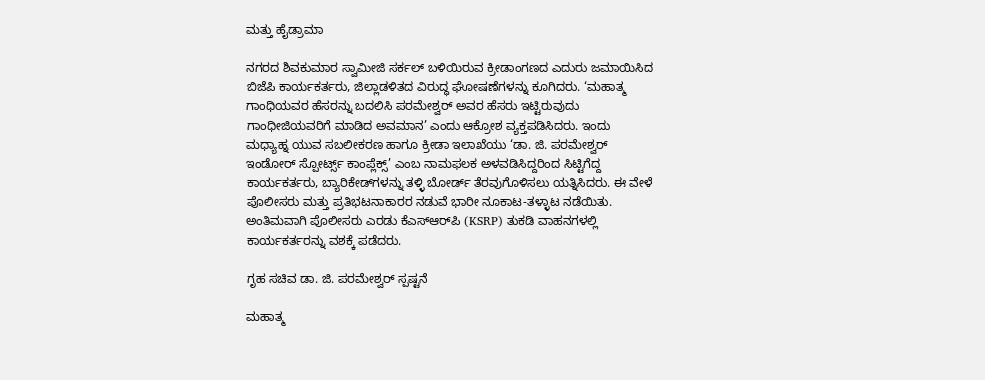ಮತ್ತು ಹೈಡ್ರಾಮಾ

ನಗರದ ಶಿವಕುಮಾರ ಸ್ವಾಮೀಜಿ ಸರ್ಕಲ್ ಬಳಿಯಿರುವ ಕ್ರೀಡಾಂಗಣದ ಎದುರು ಜಮಾಯಿಸಿದ ಬಿಜೆಪಿ ಕಾರ್ಯಕರ್ತರು, ಜಿಲ್ಲಾಡಳಿತದ ವಿರುದ್ಧ ಘೋಷಣೆಗಳನ್ನು ಕೂಗಿದರು. ‘ಮಹಾತ್ಮ ಗಾಂಧಿಯವರ ಹೆಸರನ್ನು ಬದಲಿಸಿ ಪರಮೇಶ್ವರ್ ಅವರ ಹೆಸರು ಇಟ್ಟಿರುವುದು ಗಾಂಧೀಜಿಯವರಿಗೆ ಮಾಡಿದ ಅವಮಾನ’ ಎಂದು ಆಕ್ರೋಶ ವ್ಯಕ್ತಪಡಿಸಿದರು. ಇಂದು ಮಧ್ಯಾಹ್ನ ಯುವ ಸಬಲೀಕರಣ ಹಾಗೂ ಕ್ರೀಡಾ ಇಲಾಖೆಯು ‘ಡಾ. ಜಿ. ಪರಮೇಶ್ವರ್ ಇಂಡೋರ್ ಸ್ಪೋರ್ಟ್ಸ್ ಕಾಂಪ್ಲೆಕ್ಸ್’ ಎಂಬ ನಾಮಫಲಕ ಅಳವಡಿಸಿದ್ದರಿಂದ ಸಿಟ್ಟಿಗೆದ್ದ ಕಾರ್ಯಕರ್ತರು, ಬ್ಯಾರಿಕೇಡ್‌ಗಳನ್ನು ತಳ್ಳಿ ಬೋರ್ಡ್ ತೆರವುಗೊಳಿಸಲು ಯತ್ನಿಸಿದರು. ಈ ವೇಳೆ ಪೊಲೀಸರು ಮತ್ತು ಪ್ರತಿಭಟನಾಕಾರರ ನಡುವೆ ಭಾರೀ ನೂಕಾಟ-ತಳ್ಳಾಟ ನಡೆಯಿತು. ಅಂತಿಮವಾಗಿ ಪೊಲೀಸರು ಎರಡು ಕೆಎಸ್ಆರ್‌ಪಿ (KSRP) ತುಕಡಿ ವಾಹನಗಳಲ್ಲಿ ಕಾರ್ಯಕರ್ತರನ್ನು ವಶಕ್ಕೆ ಪಡೆದರು.

ಗೃಹ ಸಚಿವ ಡಾ. ಜಿ. ಪರಮೇಶ್ವರ್ ಸ್ಪಷ್ಟನೆ

ಮಹಾತ್ಮ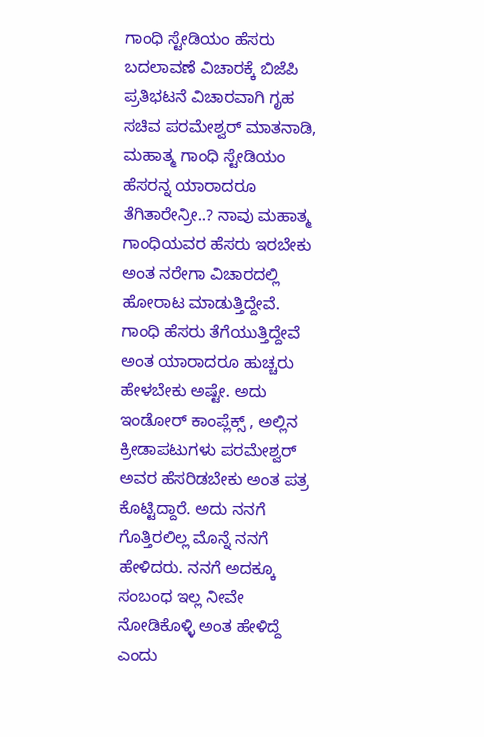ಗಾಂಧಿ ಸ್ಟೇಡಿಯಂ ಹೆಸರು ಬದಲಾವಣೆ ವಿಚಾರಕ್ಕೆ ಬಿಜೆಪಿ ಪ್ರತಿಭಟನೆ ವಿಚಾರವಾಗಿ ಗೃಹ ಸಚಿವ ಪರಮೇಶ್ವರ್ ಮಾತನಾಡಿ, ಮಹಾತ್ಮ ಗಾಂಧಿ ಸ್ಟೇಡಿಯಂ ಹೆಸರನ್ನ ಯಾರಾದರೂ ತೆಗಿತಾರೇನ್ರೀ..? ನಾವು ಮಹಾತ್ಮ ಗಾಂಧಿಯವರ ಹೆಸರು ಇರಬೇಕು ಅಂತ ನರೇಗಾ ವಿಚಾರದಲ್ಲಿ ಹೋರಾಟ ಮಾಡುತ್ತಿದ್ದೇವೆ. ಗಾಂಧಿ ಹೆಸರು ತೆಗೆಯುತ್ತಿದ್ದೇವೆ ಅಂತ ಯಾರಾದರೂ ಹುಚ್ಚರು ಹೇಳಬೇಕು ಅಷ್ಟೇ. ಅದು ಇಂಡೋರ್ ಕಾಂಪ್ಲೆಕ್ಸ್ , ಅಲ್ಲಿನ ಕ್ರೀಡಾಪಟುಗಳು ಪರಮೇಶ್ವರ್ ಅವರ ಹೆಸರಿಡಬೇಕು ಅಂತ ಪತ್ರ ಕೊಟ್ಟಿದ್ದಾರೆ. ಅದು ನನಗೆ ಗೊತ್ತಿರಲಿಲ್ಲ ಮೊನ್ನೆ ನನಗೆ ಹೇಳಿದರು. ನನಗೆ ಅದಕ್ಕೂ ಸಂಬಂಧ ಇಲ್ಲ ನೀವೇ ನೋಡಿಕೊಳ್ಳಿ ಅಂತ ಹೇಳಿದ್ದೆ ಎಂದು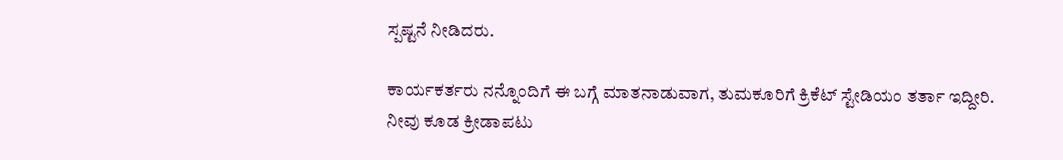ಸ್ಪಷ್ಟನೆ ನೀಡಿದರು.

ಕಾರ್ಯಕರ್ತರು ನನ್ನೊಂದಿಗೆ ಈ ಬಗ್ಗೆ ಮಾತನಾಡುವಾಗ, ತುಮಕೂರಿಗೆ ಕ್ರಿಕೆಟ್ ಸ್ಟೇಡಿಯಂ ತರ್ತಾ ಇದ್ದೀರಿ. ನೀವು ಕೂಡ ಕ್ರೀಡಾಪಟು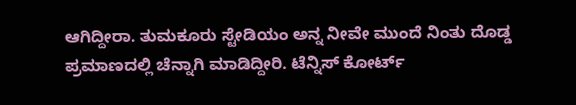ಆಗಿದ್ದೀರಾ. ತುಮಕೂರು ಸ್ಟೇಡಿಯಂ ಅನ್ನ ನೀವೇ ಮುಂದೆ ನಿಂತು ದೊಡ್ಡ ಪ್ರಮಾಣದಲ್ಲಿ ಚೆನ್ನಾಗಿ ಮಾಡಿದ್ದೀರಿ. ಟೆನ್ನಿಸ್ ಕೋರ್ಟ್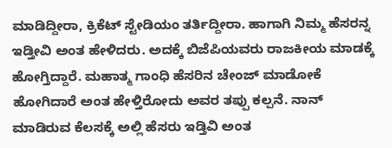ಮಾಡಿದ್ದೀರಾ, ಕ್ರಿಕೆಟ್ ಸ್ಟೇಡಿಯಂ ತರ್ತಿದ್ದೀರಾ. ಹಾಗಾಗಿ ನಿಮ್ಮ ಹೆಸರನ್ನ ಇಡ್ತೀವಿ ಅಂತ ಹೇಳಿದರು. ಅದಕ್ಕೆ ಬಿಜೆಪಿಯವರು ರಾಜಕೀಯ ಮಾಡಕ್ಕೆ ಹೋಗ್ತಿದ್ದಾರೆ. ಮಹಾತ್ಮ ಗಾಂಧಿ ಹೆಸರಿನ ಚೇಂಜ್ ಮಾಡೋಕೆ ಹೋಗಿದಾರೆ ಅಂತ ಹೇಳ್ತಿರೋದು ಅವರ ತಪ್ಪು ಕಲ್ಪನೆ. ನಾನ್ ಮಾಡಿರುವ ಕೆಲಸಕ್ಕೆ ಅಲ್ಲಿ ಹೆಸರು ಇಡ್ತಿವಿ ಅಂತ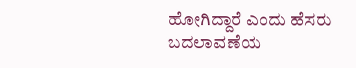ಹೋಗಿದ್ದಾರೆ ಎಂದು ಹೆಸರು ಬದಲಾವಣೆಯ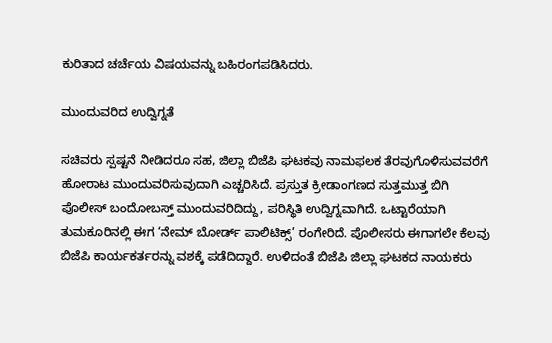ಕುರಿತಾದ ಚರ್ಚೆಯ ವಿಷಯವನ್ನು ಬಹಿರಂಗಪಡಿಸಿದರು.

ಮುಂದುವರಿದ ಉದ್ವಿಗ್ನತೆ

ಸಚಿವರು ಸ್ಪಷ್ಟನೆ ನೀಡಿದರೂ ಸಹ, ಜಿಲ್ಲಾ ಬಿಜೆಪಿ ಘಟಕವು ನಾಮಫಲಕ ತೆರವುಗೊಳಿಸುವವರೆಗೆ ಹೋರಾಟ ಮುಂದುವರಿಸುವುದಾಗಿ ಎಚ್ಚರಿಸಿದೆ. ಪ್ರಸ್ತುತ ಕ್ರೀಡಾಂಗಣದ ಸುತ್ತಮುತ್ತ ಬಿಗಿ ಪೊಲೀಸ್ ಬಂದೋಬಸ್ತ್ ಮುಂದುವರಿದಿದ್ದು, ಪರಿಸ್ಥಿತಿ ಉದ್ವಿಗ್ನವಾಗಿದೆ. ಒಟ್ಟಾರೆಯಾಗಿ ತುಮಕೂರಿನಲ್ಲಿ ಈಗ ‘ನೇಮ್ ಬೋರ್ಡ್ ಪಾಲಿಟಿಕ್ಸ್’ ರಂಗೇರಿದೆ. ಪೊಲೀಸರು ಈಗಾಗಲೇ ಕೆಲವು ಬಿಜೆಪಿ ಕಾರ್ಯಕರ್ತರನ್ನು ವಶಕ್ಕೆ ಪಡೆದಿದ್ದಾರೆ. ಉಳಿದಂತೆ ಬಿಜೆಪಿ ಜಿಲ್ಲಾ ಘಟಕದ ನಾಯಕರು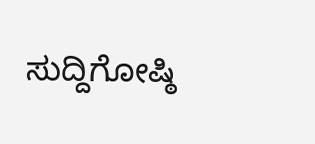ಸುದ್ದಿಗೋಷ್ಠಿ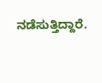ನಡೆಸುತ್ತಿದ್ದಾರೆ.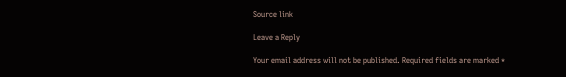Source link

Leave a Reply

Your email address will not be published. Required fields are marked *